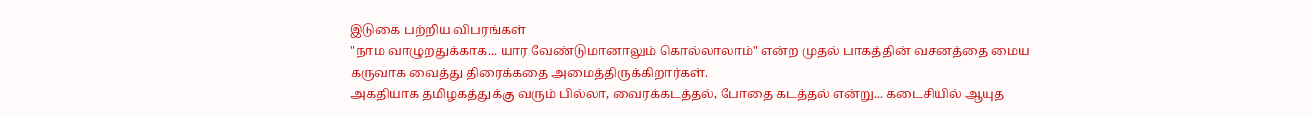இடுகை பற்றிய விபரங்கள்
"நாம வாழுறதுக்காக... யார வேண்டுமானாலும் கொல்லாலாம்" என்ற முதல் பாகத்தின் வசனத்தை மைய கருவாக வைத்து திரைக்கதை அமைத்திருக்கிறார்கள்.
அகதியாக தமிழகத்துக்கு வரும் பில்லா, வைரக்கடத்தல், போதை கடத்தல் என்று... கடைசியில் ஆயுத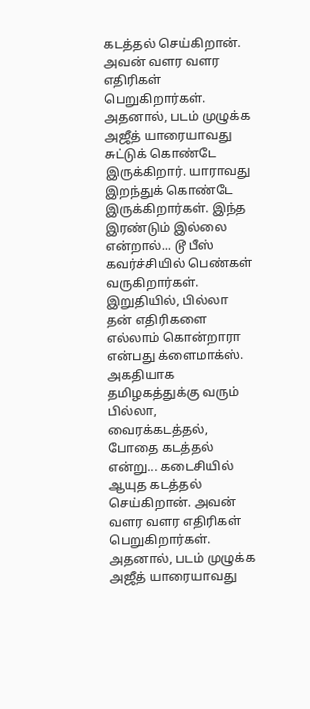கடத்தல் செய்கிறான். அவன் வளர வளர எதிரிகள் பெறுகிறார்கள். அதனால், படம் முழுக்க அஜீத் யாரையாவது சுட்டுக் கொண்டே இருக்கிறார். யாராவது இறந்துக் கொண்டே இருக்கிறார்கள். இந்த இரண்டும் இல்லை என்றால்... டூ பீஸ் கவர்ச்சியில் பெண்கள் வருகிறார்கள். இறுதியில், பில்லா தன் எதிரிகளை எல்லாம் கொன்றாரா என்பது க்ளைமாக்ஸ்.
அகதியாக தமிழகத்துக்கு வரும் பில்லா, வைரக்கடத்தல், போதை கடத்தல் என்று... கடைசியில் ஆயுத கடத்தல் செய்கிறான். அவன் வளர வளர எதிரிகள் பெறுகிறார்கள். அதனால், படம் முழுக்க அஜீத் யாரையாவது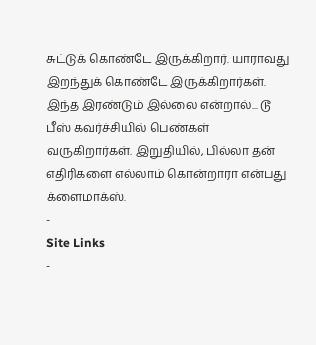சுட்டுக் கொண்டே இருக்கிறார். யாராவது இறந்துக் கொண்டே இருக்கிறார்கள். இந்த இரண்டும் இல்லை என்றால்... டூ பீஸ் கவர்ச்சியில் பெண்கள் வருகிறார்கள். இறுதியில், பில்லா தன் எதிரிகளை எல்லாம் கொன்றாரா என்பது க்ளைமாக்ஸ்.
-
Site Links
-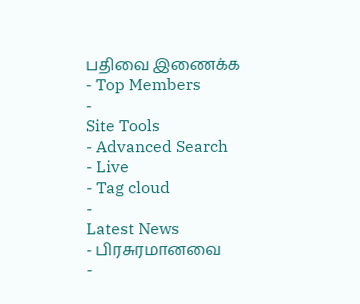பதிவை இணைக்க
- Top Members
-
Site Tools
- Advanced Search
- Live
- Tag cloud
-
Latest News
- பிரசுரமானவை
-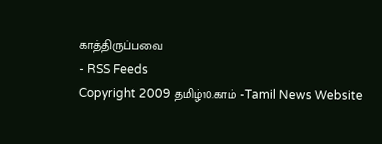காத்திருப்பவை
- RSS Feeds
Copyright 2009 தமிழ்10.காம் -Tamil News Website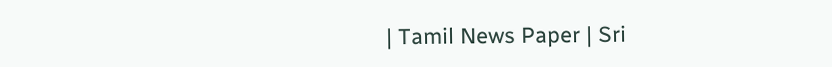| Tamil News Paper | Sri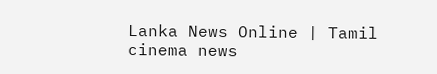Lanka News Online | Tamil cinema news